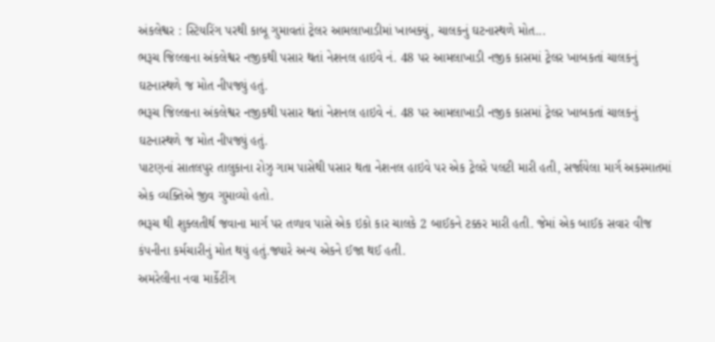અંકલેશ્વર : સ્ટિયરિંગ પરથી કાબૂ ગુમાવતાં ટ્રેલર આમલાખાડીમાં ખાબક્યું, ચાલકનું ઘટનાસ્થળે મોત...
ભરૂચ જિલ્લાના અંકલેશ્વર નજીકથી પસાર થતાં નેશનલ હાઇવે નં. 48 પર આમલાખાડી નજીક કાસમાં ટ્રેલર ખાબકતાં ચાલકનું ઘટનાસ્થળે જ મોત નીપજ્યું હતું.
ભરૂચ જિલ્લાના અંકલેશ્વર નજીકથી પસાર થતાં નેશનલ હાઇવે નં. 48 પર આમલાખાડી નજીક કાસમાં ટ્રેલર ખાબકતાં ચાલકનું ઘટનાસ્થળે જ મોત નીપજ્યું હતું.
પાટણનાં સાતલપુર તાલુકાના રોઝુ ગામ પાસેથી પસાર થતા નેશનલ હાઇવે પર એક ટ્રેલરે પલટી મારી હતી, સર્જાયેલા માર્ગ અકસ્માતમાં એક વ્યક્તિએ જીવ ગુમાવ્યો હતો.
ભરૂચ થી શુક્લતીર્થ જવાના માર્ગ પર તળાવ પાસે એક ઇકો કાર ચાલકે 2 બાઈકને ટક્કર મારી હતી. જેમાં એક બાઈક સવાર વીજ કંપનીના કર્મચારીનું મોત થયું હતું.જ્યારે અન્ય એકને ઈજા થઈ હતી.
અમરેલીના નવા માર્કેટીંગ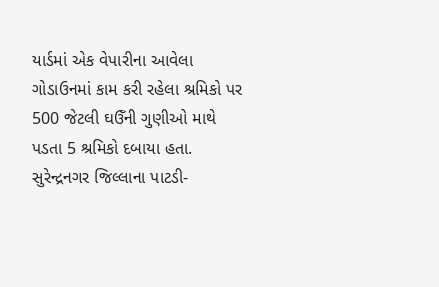યાર્ડમાં એક વેપારીના આવેલા ગોડાઉનમાં કામ કરી રહેલા શ્રમિકો પર 500 જેટલી ઘઉઁની ગુણીઓ માથે પડતા 5 શ્રમિકો દબાયા હતા.
સુરેન્દ્રનગર જિલ્લાના પાટડી-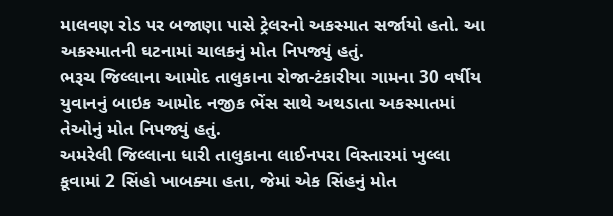માલવણ રોડ પર બજાણા પાસે ટ્રેલરનો અકસ્માત સર્જાયો હતો. આ અકસ્માતની ઘટનામાં ચાલકનું મોત નિપજ્યું હતું.
ભરૂચ જિલ્લાના આમોદ તાલુકાના રોજા-ટંકારીયા ગામના 30 વર્ષીય યુવાનનું બાઇક આમોદ નજીક ભેંસ સાથે અથડાતા અકસ્માતમાં તેઓનું મોત નિપજ્યું હતું.
અમરેલી જિલ્લાના ધારી તાલુકાના લાઈનપરા વિસ્તારમાં ખુલ્લા કૂવામાં 2 સિંહો ખાબક્યા હતા, જેમાં એક સિંહનું મોત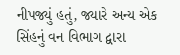નીપજ્યું હતું, જ્યારે અન્ય એક સિંહનું વન વિભાગ દ્વારા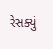રેસક્યું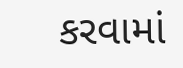કરવામાં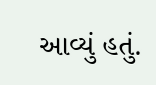આવ્યું હતું.